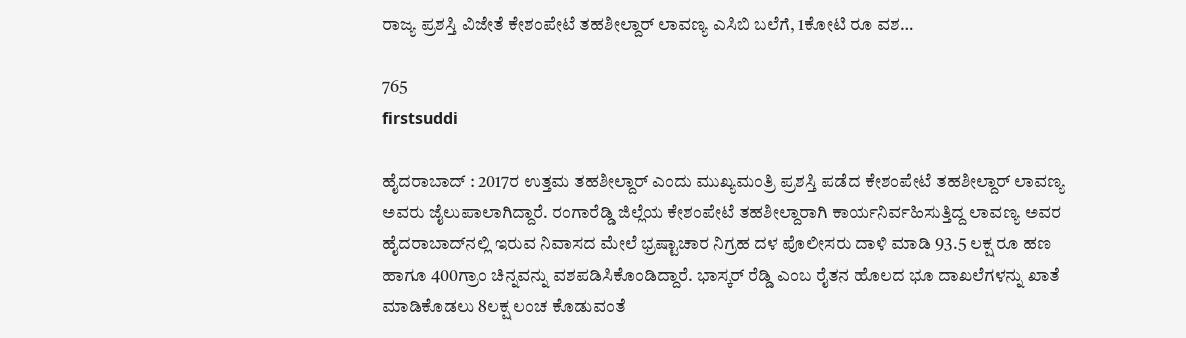ರಾಜ್ಯ ಪ್ರಶಸ್ತಿ ವಿಜೇತೆ ಕೇಶಂಪೇಟೆ ತಹಶೀಲ್ದಾರ್ ಲಾವಣ್ಯ ಎಸಿಬಿ ಬಲೆಗೆ, 1ಕೋಟಿ ರೂ ವಶ…

765
firstsuddi

ಹೈದರಾಬಾದ್ : 2017ರ ಉತ್ತಮ ತಹಶೀಲ್ದಾರ್ ಎಂದು ಮುಖ್ಯಮಂತ್ರಿ ಪ್ರಶಸ್ತಿ ಪಡೆದ ಕೇಶಂಪೇಟೆ ತಹಶೀಲ್ದಾರ್ ಲಾವಣ್ಯ ಅವರು ಜೈಲುಪಾಲಾಗಿದ್ದಾರೆ. ರಂಗಾರೆಡ್ಡಿ ಜಿಲ್ಲೆಯ ಕೇಶಂಪೇಟೆ ತಹಶೀಲ್ದಾರಾಗಿ ಕಾರ್ಯನಿರ್ವಹಿಸುತ್ತಿದ್ದ ಲಾವಣ್ಯ ಅವರ ಹೈದರಾಬಾದ್‍ನಲ್ಲಿ ಇರುವ ನಿವಾಸದ ಮೇಲೆ ಭ್ರಷ್ಟಾಚಾರ ನಿಗ್ರಹ ದಳ ಪೊಲೀಸರು ದಾಳಿ ಮಾಡಿ 93.5 ಲಕ್ಷ ರೂ ಹಣ ಹಾಗೂ 400ಗ್ರಾಂ ಚಿನ್ನವನ್ನು ವಶಪಡಿಸಿಕೊಂಡಿದ್ದಾರೆ. ಭಾಸ್ಕರ್ ರೆಡ್ಡಿ ಎಂಬ ರೈತನ ಹೊಲದ ಭೂ ದಾಖಲೆಗಳನ್ನು ಖಾತೆ ಮಾಡಿಕೊಡಲು 8ಲಕ್ಷ ಲಂಚ ಕೊಡುವಂತೆ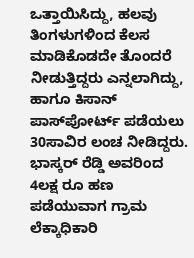ಒತ್ತಾಯಿಸಿದ್ದು, ಹಲವು ತಿಂಗಳುಗಳಿಂದ ಕೆಲಸ ಮಾಡಿಕೊಡದೇ ತೊಂದರೆ ನೀಡುತ್ತಿದ್ದರು ಎನ್ನಲಾಗಿದ್ದು, ಹಾಗೂ ಕಿಸಾನ್ ಪಾಸ್‍ಪೋರ್ಟ್ ಪಡೆಯಲು 30ಸಾವಿರ ಲಂಚ ನೀಡಿದ್ದರು. ಭಾಸ್ಕರ್ ರೆಡ್ಡಿ ಅವರಿಂದ 4ಲಕ್ಷ ರೂ ಹಣ ಪಡೆಯುವಾಗ ಗ್ರಾಮ ಲೆಕ್ಕಾಧಿಕಾರಿ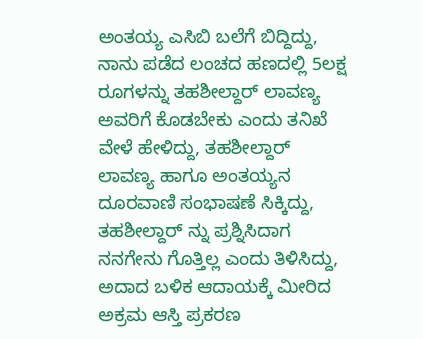ಅಂತಯ್ಯ ಎಸಿಬಿ ಬಲೆಗೆ ಬಿದ್ದಿದ್ದು, ನಾನು ಪಡೆದ ಲಂಚದ ಹಣದಲ್ಲಿ 5ಲಕ್ಷ ರೂಗಳನ್ನು ತಹಶೀಲ್ದಾರ್ ಲಾವಣ್ಯ ಅವರಿಗೆ ಕೊಡಬೇಕು ಎಂದು ತನಿಖೆ ವೇಳೆ ಹೇಳಿದ್ದು, ತಹಶೀಲ್ದಾರ್ ಲಾವಣ್ಯ ಹಾಗೂ ಅಂತಯ್ಯನ ದೂರವಾಣಿ ಸಂಭಾಷಣೆ ಸಿಕ್ಕಿದ್ದು, ತಹಶೀಲ್ದಾರ್ ನ್ನು ಪ್ರಶ್ನಿಸಿದಾಗ ನನಗೇನು ಗೊತ್ತಿಲ್ಲ ಎಂದು ತಿಳಿಸಿದ್ದು, ಅದಾದ ಬಳಿಕ ಆದಾಯಕ್ಕೆ ಮೀರಿದ ಅಕ್ರಮ ಆಸ್ತಿ ಪ್ರಕರಣ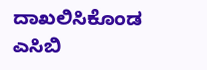ದಾಖಲಿಸಿಕೊಂಡ ಎಸಿಬಿ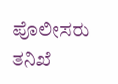ಪೊಲೀಸರು ತನಿಖೆ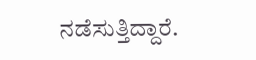ನಡೆಸುತ್ತಿದ್ದಾರೆ.